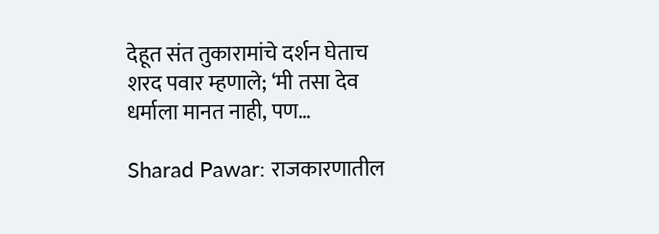देहूत संत तुकारामांचे दर्शन घेताच शरद पवार म्हणाले; ‘मी तसा देव धर्माला मानत नाही, पण…

Sharad Pawar: राजकारणातील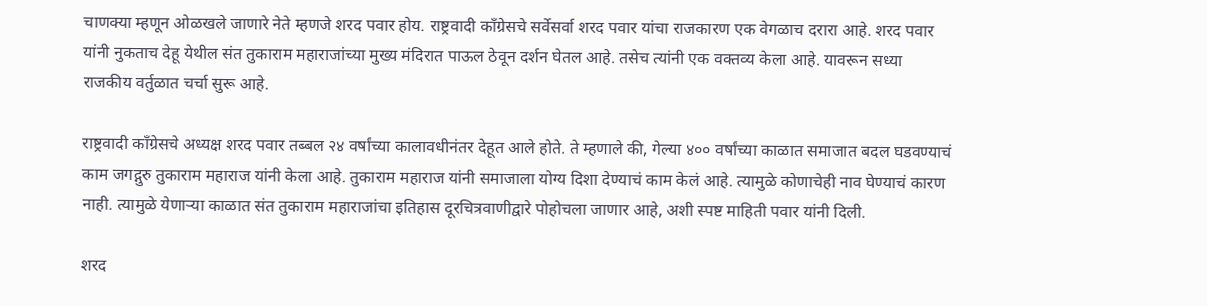चाणक्या म्हणून ओळखले जाणारे नेते म्हणजे शरद पवार होय. राष्ट्रवादी काँग्रेसचे सर्वेसर्वा शरद पवार यांचा राजकारण एक वेगळाच दरारा आहे. शरद पवार यांनी नुकताच देहू येथील संत तुकाराम महाराजांच्या मुख्य मंदिरात पाऊल ठेवून दर्शन घेतल आहे. तसेच त्यांनी एक वक्तव्य केला आहे. यावरून सध्या राजकीय वर्तुळात चर्चा सुरू आहे.

राष्ट्रवादी काँग्रेसचे अध्यक्ष शरद पवार तब्बल २४ वर्षांच्या कालावधीनंतर देहूत आले होते. ते म्हणाले की, गेल्या ४०० वर्षांच्या काळात समाजात बदल घडवण्याचं काम जगद्गुरु तुकाराम महाराज यांनी केला आहे. तुकाराम महाराज यांनी समाजाला योग्य दिशा देण्याचं काम केलं आहे. त्यामुळे कोणाचेही नाव घेण्याचं कारण नाही. त्यामुळे येणाऱ्या काळात संत तुकाराम महाराजांचा इतिहास दूरचित्रवाणीद्वारे पोहोचला जाणार आहे, अशी स्पष्ट माहिती पवार यांनी दिली.

शरद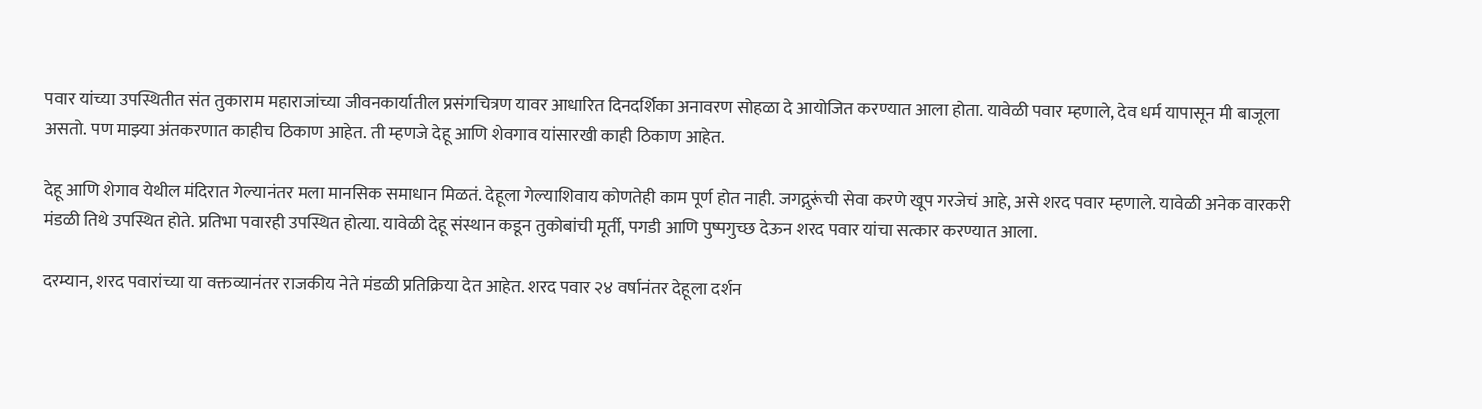पवार यांच्या उपस्थितीत संत तुकाराम महाराजांच्या जीवनकार्यातील प्रसंगचित्रण यावर आधारित दिनदर्शिका अनावरण सोहळा दे आयोजित करण्यात आला होता. यावेळी पवार म्हणाले, देव धर्म यापासून मी बाजूला असतो. पण माझ्या अंतकरणात काहीच ठिकाण आहेत. ती म्हणजे देहू आणि शेवगाव यांसारखी काही ठिकाण आहेत.

देहू आणि शेगाव येथील मंदिरात गेल्यानंतर मला मानसिक समाधान मिळतं. देहूला गेल्याशिवाय कोणतेही काम पूर्ण होत नाही. जगद्गुरूंची सेवा करणे खूप गरजेचं आहे, असे शरद पवार म्हणाले. यावेळी अनेक वारकरी मंडळी तिथे उपस्थित होते. प्रतिभा पवारही उपस्थित होत्या. यावेळी देहू संस्थान कडून तुकोबांची मूर्ती, पगडी आणि पुष्पगुच्छ देऊन शरद पवार यांचा सत्कार करण्यात आला.

दरम्यान, शरद पवारांच्या या वक्तव्यानंतर राजकीय नेते मंडळी प्रतिक्रिया देत आहेत. शरद पवार २४ वर्षानंतर देहूला दर्शन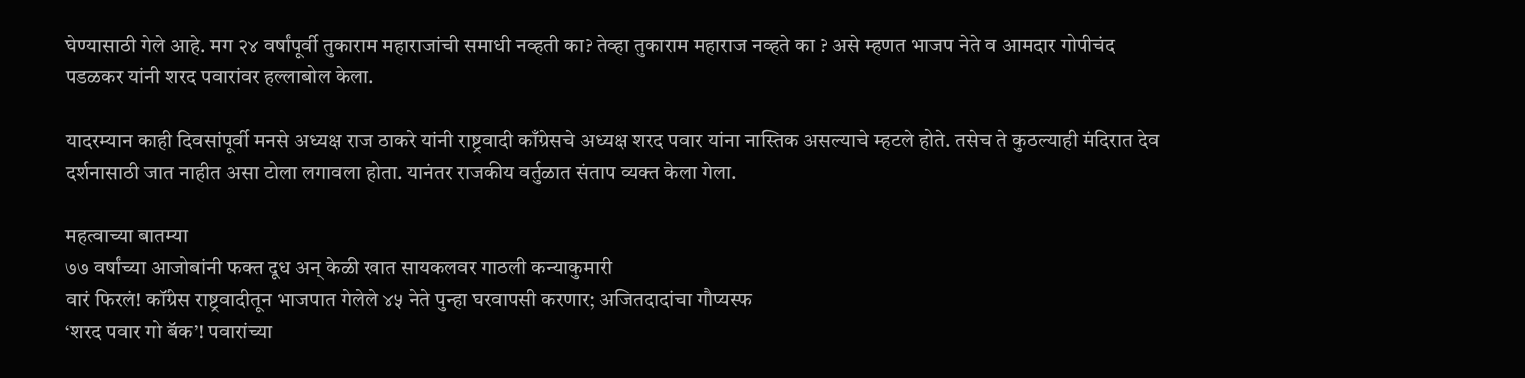घेण्यासाठी गेले आहे. मग २४ वर्षांपूर्वी तुकाराम महाराजांची समाधी नव्हती का? तेव्हा तुकाराम महाराज नव्हते का ? असे म्हणत भाजप नेते व आमदार गोपीचंद पडळकर यांनी शरद पवारांवर हल्लाबोल केला.

यादरम्यान काही दिवसांपूर्वी मनसे अध्यक्ष राज ठाकरे यांनी राष्ट्रवादी काँग्रेसचे अध्यक्ष शरद पवार यांना नास्तिक असल्याचे म्हटले होते. तसेच ते कुठल्याही मंदिरात देव दर्शनासाठी जात नाहीत असा टोला लगावला होता. यानंतर राजकीय वर्तुळात संताप व्यक्त केला गेला.

महत्वाच्या बातम्या
७७ वर्षांच्या आजोबांनी फक्त दूध अन्‌ केळी खात सायकलवर गाठली कन्याकुमारी
वारं फिरलं! कॉंग्रेस राष्ट्रवादीतून भाजपात गेलेले ४५ नेते पुन्हा घरवापसी करणार; अजितदादांचा गौप्यस्फ
‘शरद पवार गो बॅक’! पवारांच्या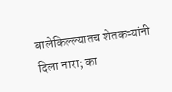बालेकिल्ल्यातच शेतकऱ्यांनी दिला नारा; का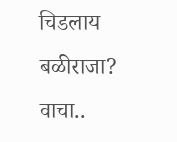चिडलाय बळीराजा? वाचा..